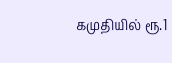கமுதியில் ரூ.1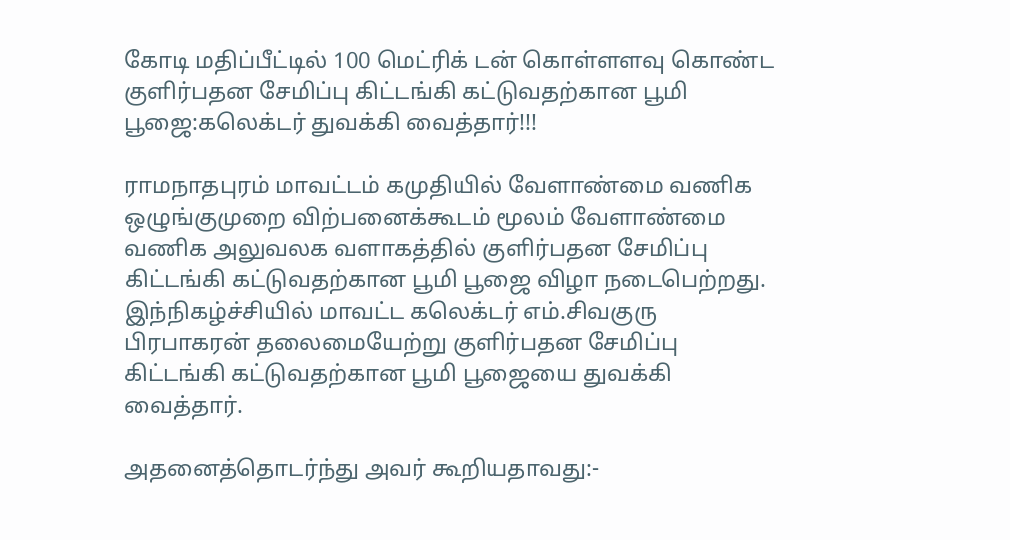கோடி மதிப்பீட்டில் 100 மெட்ரிக் டன் கொள்ளளவு கொண்ட குளிர்பதன சேமிப்பு கிட்டங்கி கட்டுவதற்கான பூமி பூஜை:கலெக்டர் துவக்கி வைத்தார்!!!

ராமநாதபுரம் மாவட்டம் கமுதியில் வேளாண்மை வணிக ஒழுங்குமுறை விற்பனைக்கூடம் மூலம் வேளாண்மை வணிக அலுவலக வளாகத்தில் குளிர்பதன சேமிப்பு கிட்டங்கி கட்டுவதற்கான பூமி பூஜை விழா நடைபெற்றது.
இந்நிகழ்ச்சியில் மாவட்ட கலெக்டர் எம்.சிவகுரு பிரபாகரன் தலைமையேற்று குளிர்பதன சேமிப்பு கிட்டங்கி கட்டுவதற்கான பூமி பூஜையை துவக்கி வைத்தார்.

அதனைத்தொடர்ந்து அவர் கூறியதாவது:-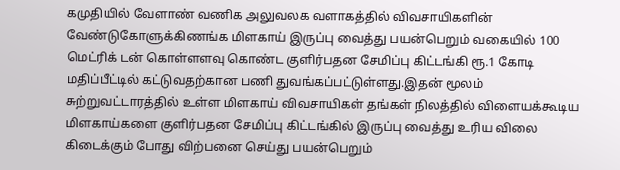கமுதியில் வேளாண் வணிக அலுவலக வளாகத்தில் விவசாயிகளின் வேண்டுகோளுக்கிணங்க மிளகாய் இருப்பு வைத்து பயன்பெறும் வகையில் 100 மெட்ரிக் டன் கொள்ளளவு கொண்ட குளிர்பதன சேமிப்பு கிட்டங்கி ரூ.1 கோடி மதிப்பீட்டில் கட்டுவதற்கான பணி துவங்கப்பட்டுள்ளது.இதன் மூலம் சுற்றுவட்டாரத்தில் உள்ள மிளகாய் விவசாயிகள் தங்கள் நிலத்தில் விளையக்கூடிய மிளகாய்களை குளிர்பதன சேமிப்பு கிட்டங்கில் இருப்பு வைத்து உரிய விலை கிடைக்கும் போது விற்பனை செய்து பயன்பெறும்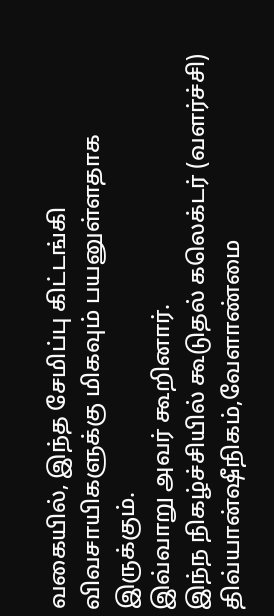வகையில், இந்த சேமிப்பு கிட்டங்கி விவசாயிகளுக்கு மிகவும் பயனுள்ளதாக இருக்கும்.
இவ்வாறு அவர் கூறினார்.
இந்ந நிகழ்ச்சியில் கூடுதல் கலெக்டர் (வளர்ச்சி) திவ்யான்ஷீநிகம்,வேளாண்மை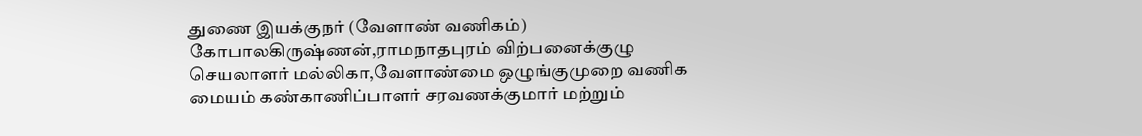துணை இயக்குநர் (வேளாண் வணிகம்) கோபாலகிருஷ்ணன்,ராமநாதபுரம் விற்பனைக்குழு செயலாளர் மல்லிகா,வேளாண்மை ஒழுங்குமுறை வணிக மையம் கண்காணிப்பாளர் சரவணக்குமார் மற்றும்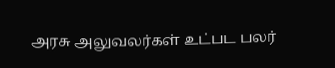அரசு அலுவலர்கள் உட்பட பலர்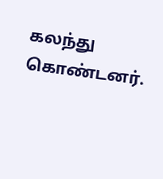கலந்து கொண்டனர்.